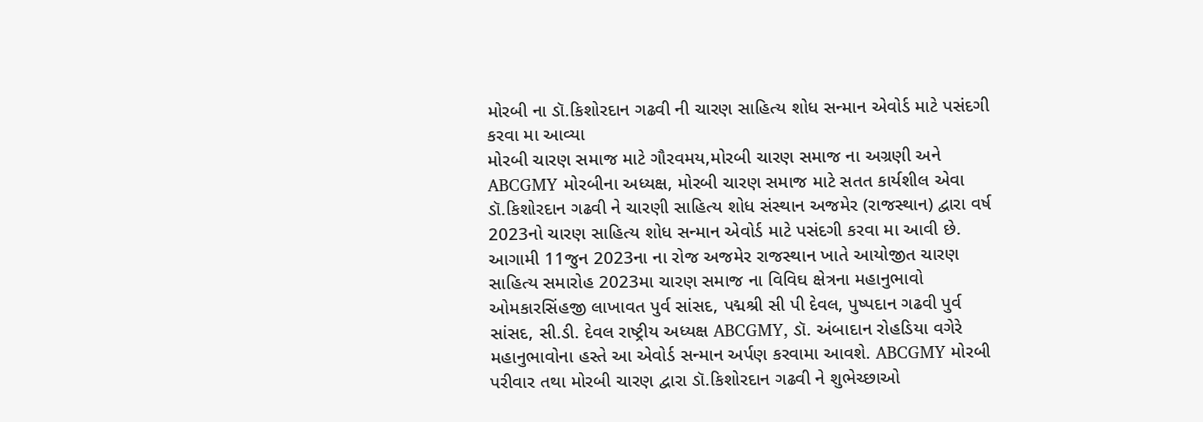મોરબી ના ડૉ.કિશોરદાન ગઢવી ની ચારણ સાહિત્ય શોધ સન્માન એવોર્ડ માટે પસંદગી કરવા મા આવ્યા
મોરબી ચારણ સમાજ માટે ગૌરવમય,મોરબી ચારણ સમાજ ના અગ્રણી અને ABCGMY મોરબીના અધ્યક્ષ, મોરબી ચારણ સમાજ માટે સતત કાર્યશીલ એવા ડૉ.કિશોરદાન ગઢવી ને ચારણી સાહિત્ય શોધ સંસ્થાન અજમેર (રાજસ્થાન) દ્વારા વર્ષ 2023નો ચારણ સાહિત્ય શોધ સન્માન એવોર્ડ માટે પસંદગી કરવા મા આવી છે. આગામી 11જુન 2023ના ના રોજ અજમેર રાજસ્થાન ખાતે આયોજીત ચારણ સાહિત્ય સમારોહ 2023મા ચારણ સમાજ ના વિવિઘ ક્ષેત્રના મહાનુભાવો ઓમકારસિંહજી લાખાવત પુર્વ સાંસદ, પદ્મશ્રી સી પી દેવલ, પુષ્પદાન ગઢવી પુર્વ સાંસદ, સી.ડી. દેવલ રાષ્ટ્રીય અધ્યક્ષ ABCGMY, ડૉ. અંબાદાન રોહડિયા વગેરે મહાનુભાવોના હસ્તે આ એવોર્ડ સન્માન અર્પણ કરવામા આવશે. ABCGMY મોરબી પરીવાર તથા મોરબી ચારણ દ્વારા ડૉ.કિશોરદાન ગઢવી ને શુભેચ્છાઓ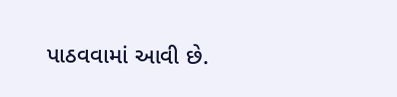પાઠવવામાં આવી છે.